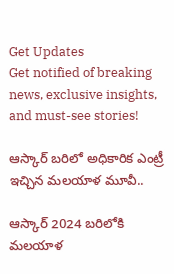Get Updates
Get notified of breaking news, exclusive insights, and must-see stories!

ఆస్కార్ బ‌రిలో అధికారిక ఎంట్రీ ఇచ్చిన మ‌ల‌యాళ మూవీ..

ఆస్కార్ 2024 బ‌రిలోకి మ‌ల‌యాళ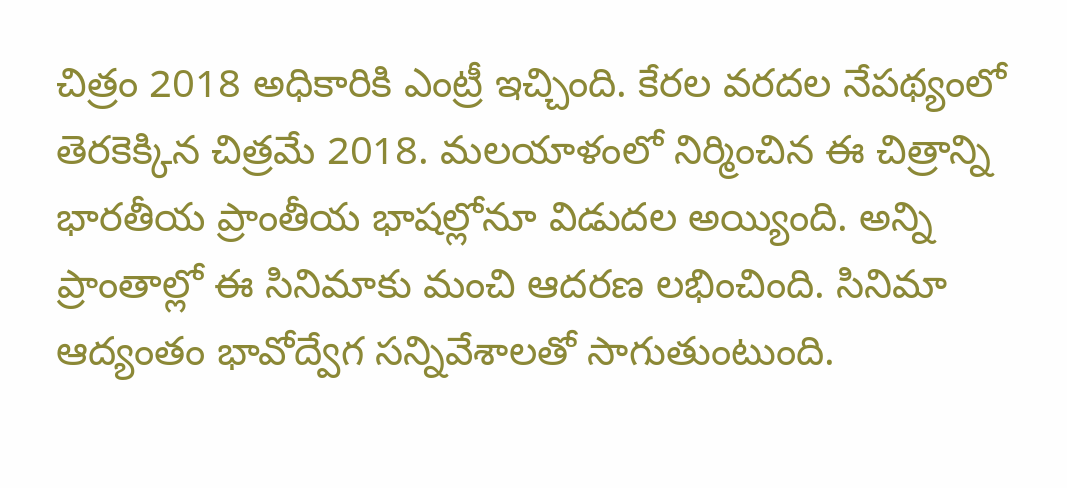చిత్రం 2018 అధికారికి ఎంట్రీ ఇచ్చింది. కేర‌ల వ‌ర‌ద‌ల నేప‌థ్యంలో తెర‌కెక్కిన చిత్ర‌మే 2018. మ‌ల‌యాళంలో నిర్మించిన ఈ చిత్రాన్ని భార‌తీయ ప్రాంతీయ భాష‌ల్లోనూ విడుద‌ల అయ్యింది. అన్ని ప్రాంతాల్లో ఈ సినిమాకు మంచి ఆద‌ర‌ణ ల‌భించింది. సినిమా ఆద్యంతం భావోద్వేగ స‌న్నివేశాల‌తో సాగుతుంటుంది.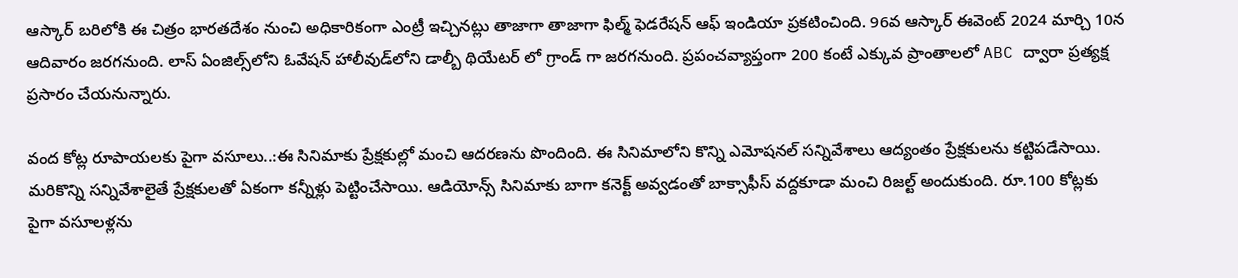ఆస్కార్ బ‌రిలోకి ఈ చిత్రం భార‌త‌దేశం నుంచి అధికారికంగా ఎంట్రీ ఇచ్చిన‌ట్లు తాజాగా తాజాగా ఫిల్మ్ ఫెడరేషన్ ఆఫ్ ఇండియా ప్రకటించింది. 96వ ఆస్కార్ ఈవెంట్ 2024 మార్చి 10న ఆదివారం జరగనుంది. లాస్ ఏంజిల్స్‌లోని ఓవేషన్ హాలీవుడ్‌లోని డాల్బీ థియేటర్ లో గ్రాండ్ గా జరగనుంది. ప్రపంచవ్యాప్తంగా 200 కంటే ఎక్కువ ప్రాంతాలలో ABC ద్వారా ప్రత్యక్ష ప్రసారం చేయనున్నారు.

వంద కోట్ల రూపాయ‌లకు పైగా వ‌సూలు..:ఈ సినిమాకు ప్రేక్ష‌కుల్లో మంచి ఆద‌ర‌ణను పొందింది. ఈ సినిమాలోని కొన్ని ఎమోష‌న‌ల్ స‌న్నివేశాలు ఆద్యంతం ప్రేక్ష‌కుల‌ను క‌ట్టిప‌డేసాయి. మ‌రికొన్ని స‌న్నివేశాలైతే ప్రేక్ష‌కుల‌తో ఏకంగా క‌న్నీళ్లు పెట్టించేసాయి. ఆడియోన్స్ సినిమాకు బాగా క‌నెక్ట్ అవ్వ‌డంతో బాక్సాఫీస్ వ‌ద్ద‌కూడా మంచి రిజ‌ల్ట్ అందుకుంది. రూ.100 కోట్ల‌కు పైగా వ‌సూలళ్ల‌ను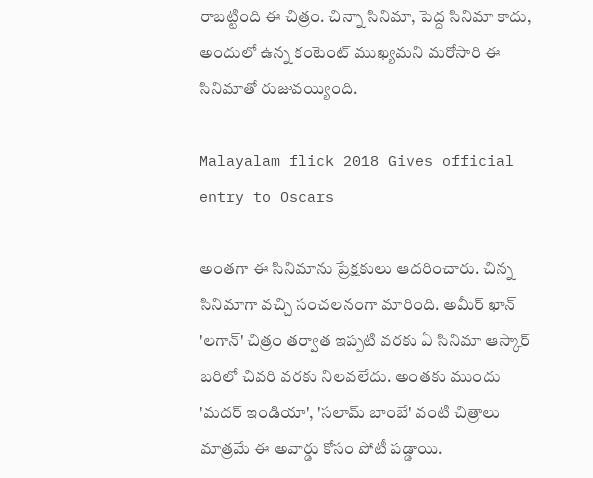రాబ‌ట్టింది ఈ చిత్రం. చిన్నా సినిమా, పెద్ద సినిమా కాదు, అందులో ఉన్న కంటెంట్ ముఖ్య‌మని మ‌రోసారి ఈ సినిమాతో రుజువ‌య్యింది.

Malayalam flick 2018 Gives official entry to Oscars

అంత‌గా ఈ సినిమాను ప్రేక్ష‌కులు ఆద‌రించారు. చిన్న సినిమాగా వ‌చ్చి సంచ‌ల‌నంగా మారింది. అమీర్ ఖాన్ 'లగాన్' చిత్రం తర్వాత ఇప్పటి వరకు ఏ సినిమా ఆస్కార్ బరిలో చివరి వరకు నిలవలేదు. అంతకు ముందు 'మదర్ ఇండియా', 'సలామ్ బాంబే' వంటి చిత్రాలు మాత్రమే ఈ అవార్డు కోసం పోటీ పడ్డాయి.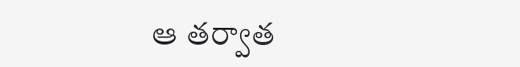ఆ త‌ర్వాత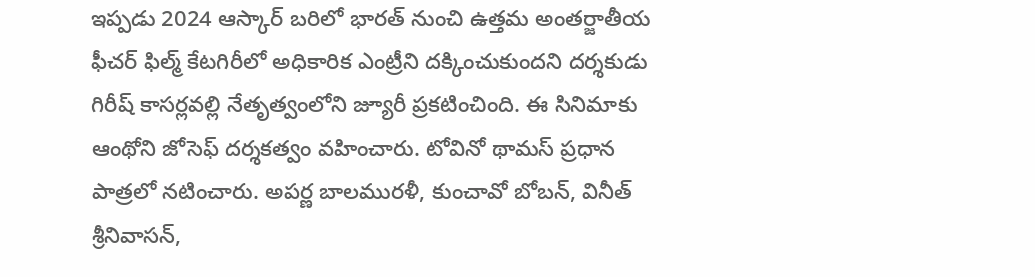ఇప్ప‌డు 2024 ఆస్కార్ బ‌రిలో భార‌త్ నుంచి ఉత్త‌మ అంతర్జాతీయ ఫీచర్ ఫిల్మ్ కేటగిరీలో అధికారిక ఎంట్రీని దక్కించుకుందని దర్శకుడు గిరీష్ కాసర్లవల్లి నేతృత్వంలోని జ్యూరీ ప్రకటించింది. ఈ సినిమాకు ఆంథోని జోసెఫ్ దర్శకత్వం వహించారు. టోవినో థామస్ ప్రధాన పాత్రలో నటించారు. అపర్ణ బాలమురళీ, కుంచావో బోబన్, వినీత్ శ్రీనివాసన్,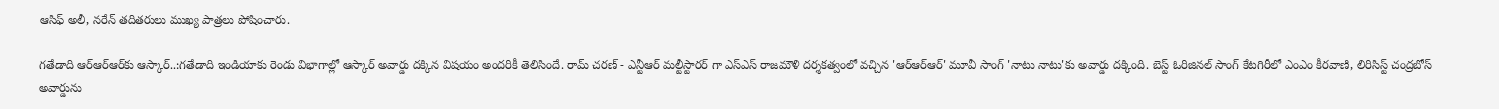ఆసిఫ్ అలీ, నరేన్ తదితరులు ముఖ్య పాత్రలు పోషించారు.

గ‌తేడాది ఆర్ఆర్ఆర్‌కు ఆస్కార్‌..:గతేడాది ఇండియాకు రెండు విభాగాల్లో ఆస్కార్ అవార్డు దక్కిన విషయం అంద‌రికీ తెలిసిందే. రామ్ చరణ్ - ఎన్టీఆర్ మల్టీస్టారర్ గా ఎస్ఎస్ రాజమౌళి దర్శకత్వంలో వచ్చిన 'ఆర్ఆర్ఆర్' మూవీ సాంగ్ 'నాటు నాటు'కు అవార్డు దక్కింది. బెస్ట్ ఓరిజినల్ సాంగ్ కేటగిరీలో ఎంఎం కీరవాణి, లిరిసిస్ట్ చంద్రబోస్ అవార్డును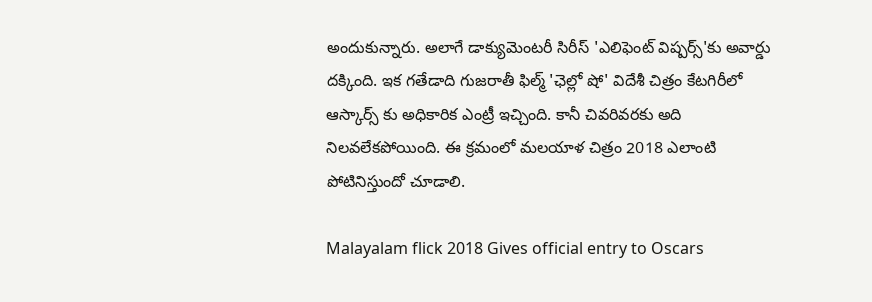అందుకున్నారు. అలాగే డాక్యుమెంటరీ సిరీస్ 'ఎలిఫెంట్ విష్పర్స్'కు అవార్డు దక్కింది. ఇక గతేడాది గుజరాతీ ఫిల్మ్ 'ఛెల్లో షో' విదేశీ చిత్రం కేటగిరీలో ఆస్కార్స్ కు అధికారిక ఎంట్రీ ఇచ్చింది. కానీ చివ‌రివ‌రకు అది నిలవలేకపోయింది. ఈ క్రమంలో మలయాళ చిత్రం 2018 ఎలాంటి పోటినిస్తుందో చూడాలి.

Malayalam flick 2018 Gives official entry to Oscars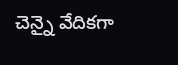చెన్నై వేదికగా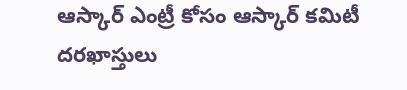ఆస్కార్ ఎంట్రీ కోసం ఆస్కార్ కమిటీ దరఖాస్తులు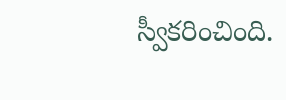స్వీకరించింది.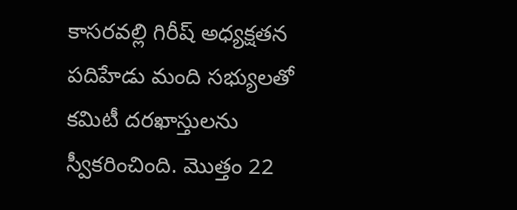కాసరవల్లి గిరీష్ అధ్యక్షతన ప‌దిహేడు మంది సభ్యులతో కమిటీ దరఖాస్తులను స్వీకరించింది. మొత్తం 22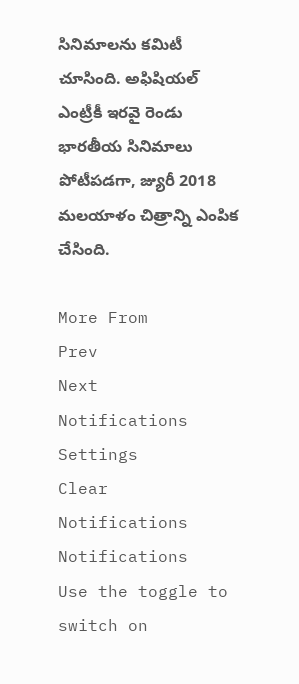సినిమాలను కమిటీ చూసింది. అఫిషియ‌ల్ ఎంట్రీకీ ఇర‌వై రెండు భార‌తీయ సినిమాలు పోటీప‌డ‌గా, జ్యురీ 2018 మ‌ల‌యాళం చిత్రాన్ని ఎంపిక చేసింది.

More From
Prev
Next
Notifications
Settings
Clear Notifications
Notifications
Use the toggle to switch on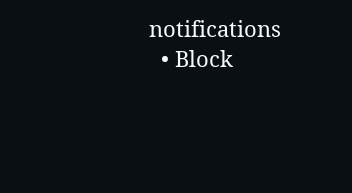notifications
  • Block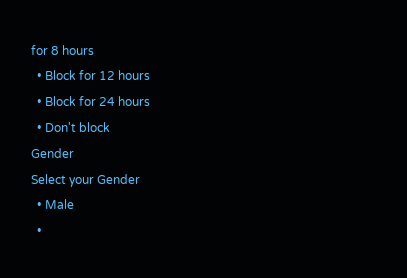for 8 hours
  • Block for 12 hours
  • Block for 24 hours
  • Don't block
Gender
Select your Gender
  • Male
  •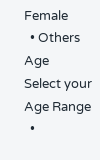Female
  • Others
Age
Select your Age Range
  •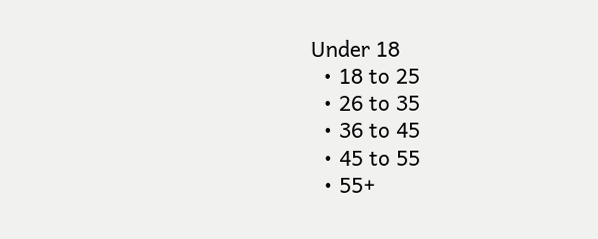Under 18
  • 18 to 25
  • 26 to 35
  • 36 to 45
  • 45 to 55
  • 55+